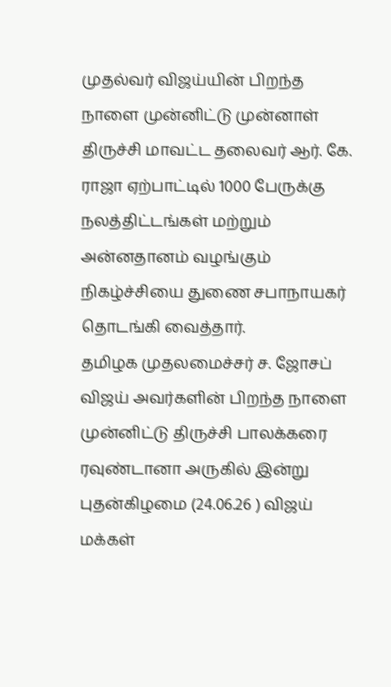முதல்வர் விஜய்யின் பிறந்த நாளை முன்னிட்டு முன்னாள் திருச்சி மாவட்ட தலைவர் ஆர். கே. ராஜா ஏற்பாட்டில் 1000 பேருக்கு நலத்திட்டங்கள் மற்றும் அன்னதானம் வழங்கும் நிகழ்ச்சியை துணை சபாநாயகர் தொடங்கி வைத்தார்.
தமிழக முதலமைச்சர் ச. ஜோசப் விஜய் அவர்களின் பிறந்த நாளை முன்னிட்டு திருச்சி பாலக்கரை ரவுண்டானா அருகில் இன்று புதன்கிழமை (24.06.26 ) விஜய் மக்கள்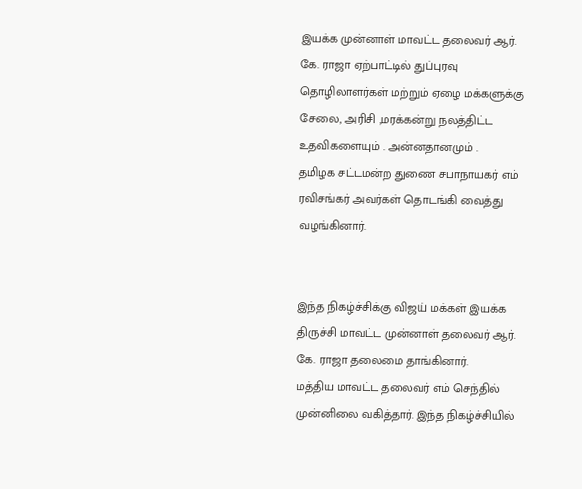இயக்க முன்னாள் மாவட்ட தலைவர் ஆர். கே. ராஜா ஏற்பாட்டில் துப்புரவு தொழிலாளர்கள் மற்றும் ஏழை மக்களுக்கு சேலை, அரிசி ,மரக்கன்று நலத்திட்ட உதவிகளையும் . அன்னதானமும் .
தமிழக சட்டமன்ற துணை சபாநாயகர் எம் ரவிசங்கர் அவர்கள் தொடங்கி வைத்து வழங்கினார்.


இந்த நிகழ்ச்சிக்கு விஜய் மக்கள் இயக்க திருச்சி மாவட்ட முன்னாள் தலைவர் ஆர். கே. ராஜா தலைமை தாங்கினார்.
மத்திய மாவட்ட தலைவர் எம் செந்தில் முன்னிலை வகித்தார். இந்த நிகழ்ச்சியில்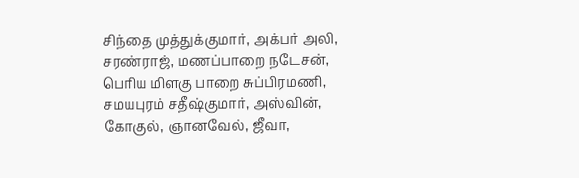சிந்தை முத்துக்குமார், அக்பர் அலி, சரண்ராஜ், மணப்பாறை நடேசன், பெரிய மிளகு பாறை சுப்பிரமணி, சமயபுரம் சதீஷ்குமார், அஸ்வின், கோகுல், ஞானவேல், ஜீவா,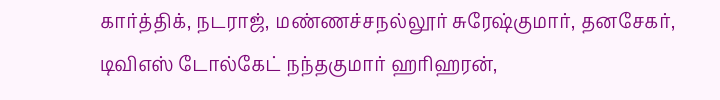கார்த்திக், நடராஜ், மண்ணச்சநல்லூர் சுரேஷ்குமார், தனசேகர், டிவிஎஸ் டோல்கேட் நந்தகுமார் ஹரிஹரன்,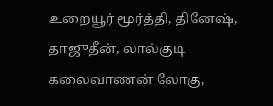உறையூர் மூர்த்தி, தினேஷ், தாஜுதீன், லால்குடி கலைவாணன் லோகு,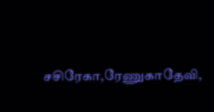சசிரேகா,ரேணுகாதேவி,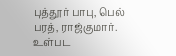புத்தூர் பாபு, பெல் பரத், ராஜ்குமார். உள்பட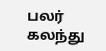பலர் கலந்து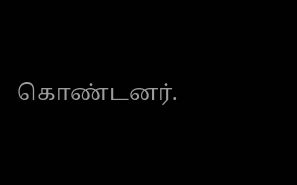கொண்டனர்.